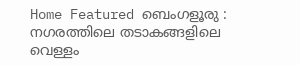Home Featured ബെംഗളൂരു : നഗരത്തിലെ തടാകങ്ങളിലെ വെള്ളം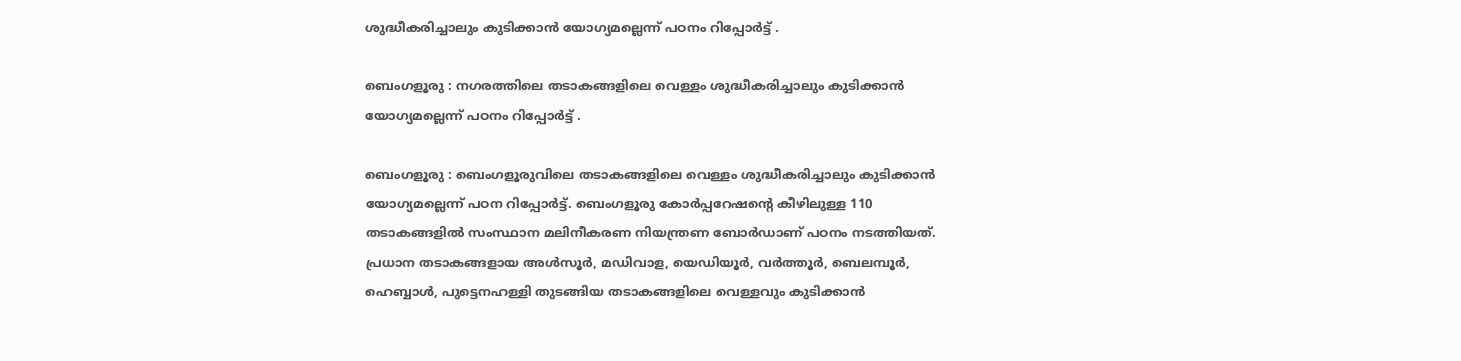ശുദ്ധീകരിച്ചാലും കുടിക്കാൻ യോഗ്യമല്ലെന്ന് പഠനം റിപ്പോർട്ട് .

ബെംഗളൂരു : നഗരത്തിലെ തടാകങ്ങളിലെ വെള്ളം ശുദ്ധീകരിച്ചാലും കുടിക്കാൻ യോഗ്യമല്ലെന്ന് പഠനം റിപ്പോർട്ട് .

ബെംഗളൂരു : ബെംഗളൂരുവിലെ തടാകങ്ങളിലെ വെള്ളം ശുദ്ധീകരിച്ചാലും കുടിക്കാൻ യോഗ്യമല്ലെന്ന് പഠന റിപ്പോർട്ട്. ബെംഗളൂരു കോർപ്പറേഷന്റെ കീഴിലുള്ള 110 തടാകങ്ങളിൽ സംസ്ഥാന മലിനീകരണ നിയന്ത്രണ ബോർഡാണ് പഠനം നടത്തിയത്. പ്രധാന തടാകങ്ങളായ അൾസൂർ, മഡിവാള, യെഡിയൂർ, വർത്തൂർ, ബെലമ്പൂർ, ഹെബ്ബാൾ, പുട്ടെനഹള്ളി തുടങ്ങിയ തടാകങ്ങളിലെ വെള്ളവും കുടിക്കാൻ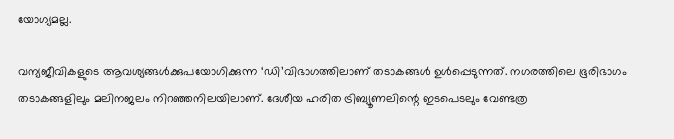യോഗ്യമല്ല.

വന്യജീവികളുടെ ആവശ്യങ്ങൾക്കുപയോഗിക്കുന്ന ‘ഡി’വിഭാഗത്തിലാണ് തടാകങ്ങൾ ഉൾപ്പെടുന്നത്. നഗരത്തിലെ ഭൂരിഭാഗം തടാകങ്ങളിലും മലിനജലം നിറഞ്ഞനിലയിലാണ്. ദേശീയ ഹരിത ട്രിബ്യൂണലിന്റെ ഇടപെടലും വേണ്ടത്ര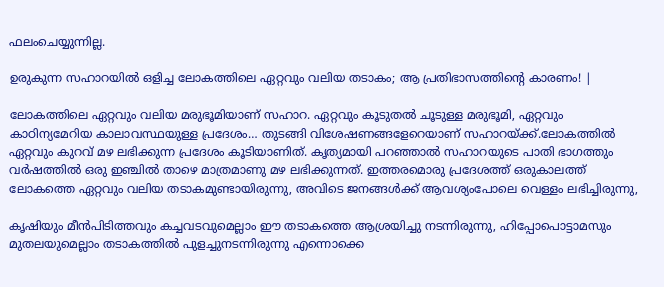ഫലംചെയ്യുന്നില്ല.

ഉരുകുന്ന സഹാറയില്‍ ഒളിച്ച ലോകത്തിലെ ഏറ്റവും വലിയ തടാകം; ആ പ്രതിഭാസത്തിന്റെ കാരണം! |

ലോകത്തിലെ ഏറ്റവും വലിയ മരുഭൂമിയാണ് സഹാറ. ഏറ്റവും കൂടുതല്‍ ചൂടുള്ള മരുഭൂമി, ഏറ്റവും കാഠിന്യമേറിയ കാലാവസ്ഥയുള്ള പ്രദേശം… തുടങ്ങി വിശേഷണങ്ങളേറെയാണ് സഹാറയ്ക്ക്.ലോകത്തില്‍ ഏറ്റവും കുറവ് മഴ ലഭിക്കുന്ന പ്രദേശം കൂടിയാണിത്. കൃത്യമായി പറഞ്ഞാല്‍ സഹാറയുടെ പാതി ഭാഗത്തും വർഷത്തില്‍ ഒരു ഇഞ്ചില്‍ താഴെ മാത്രമാണു മഴ ലഭിക്കുന്നത്. ഇത്തരമൊരു പ്രദേശത്ത് ഒരുകാലത്ത് ലോകത്തെ ഏറ്റവും വലിയ തടാകമുണ്ടായിരുന്നു, അവിടെ ജനങ്ങള്‍ക്ക് ആവശ്യംപോലെ വെള്ളം ലഭിച്ചിരുന്നു,

കൃഷിയും മീൻപിടിത്തവും കച്ചവടവുമെല്ലാം ഈ തടാകത്തെ ആശ്രയിച്ചു നടന്നിരുന്നു, ഹിപ്പോപൊട്ടാമസും മുതലയുമെല്ലാം തടാകത്തില്‍ പുളച്ചുനടന്നിരുന്നു എന്നൊക്കെ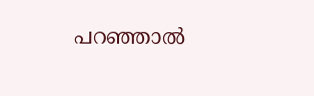പറഞ്ഞാല്‍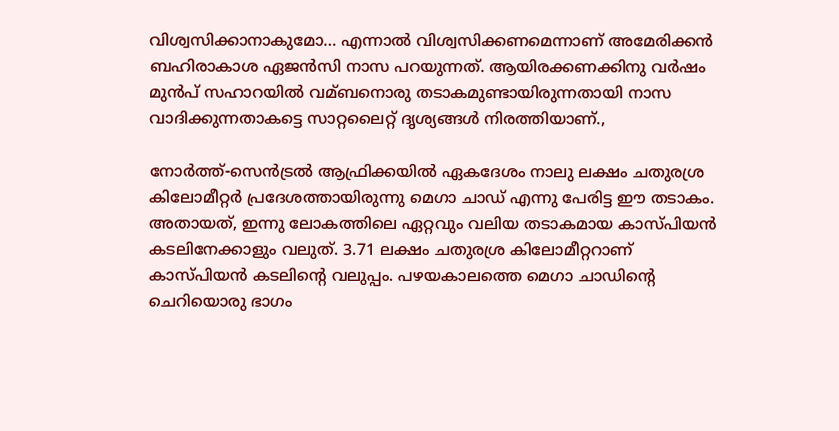വിശ്വസിക്കാനാകുമോ… എന്നാല്‍ വിശ്വസിക്കണമെന്നാണ് അമേരിക്കൻ ബഹിരാകാശ ഏജൻസി നാസ പറയുന്നത്. ആയിരക്കണക്കിനു വർഷം മുൻപ് സഹാറയില്‍ വമ്ബനൊരു തടാകമുണ്ടായിരുന്നതായി നാസ വാദിക്കുന്നതാകട്ടെ സാറ്റലൈറ്റ് ദൃശ്യങ്ങള്‍ നിരത്തിയാണ്.,

നോർത്ത്-സെൻട്രല്‍ ആഫ്രിക്കയില്‍ ഏകദേശം നാലു ലക്ഷം ചതുരശ്ര കിലോമീറ്റർ പ്രദേശത്തായിരുന്നു മെഗാ ചാഡ് എന്നു പേരിട്ട ഈ തടാകം. അതായത്, ഇന്നു ലോകത്തിലെ ഏറ്റവും വലിയ തടാകമായ കാസ്പിയൻ കടലിനേക്കാളും വലുത്. 3.71 ലക്ഷം ചതുരശ്ര കിലോമീറ്ററാണ് കാസ്പിയൻ കടലിന്റെ വലുപ്പം. പഴയകാലത്തെ മെഗാ ചാഡിന്റെ ചെറിയൊരു ഭാഗം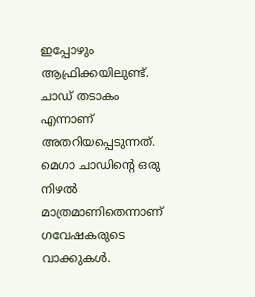ഇപ്പോഴും ആഫ്രിക്കയിലുണ്ട്. ചാഡ് തടാകം എന്നാണ് അതറിയപ്പെടുന്നത്. മെഗാ ചാഡിന്റെ ഒരു നിഴല്‍ മാത്രമാണിതെന്നാണ് ഗവേഷകരുടെ വാക്കുകള്‍.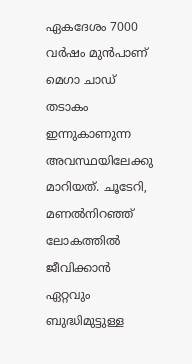ഏകദേശം 7000 വർഷം മുൻപാണ് മെഗാ ചാഡ് തടാകം ഇന്നുകാണുന്ന അവസ്ഥയിലേക്കു മാറിയത്. ചൂടേറി, മണല്‍നിറഞ്ഞ് ലോകത്തില്‍ ജീവിക്കാൻ ഏറ്റവും ബുദ്ധിമുട്ടുള്ള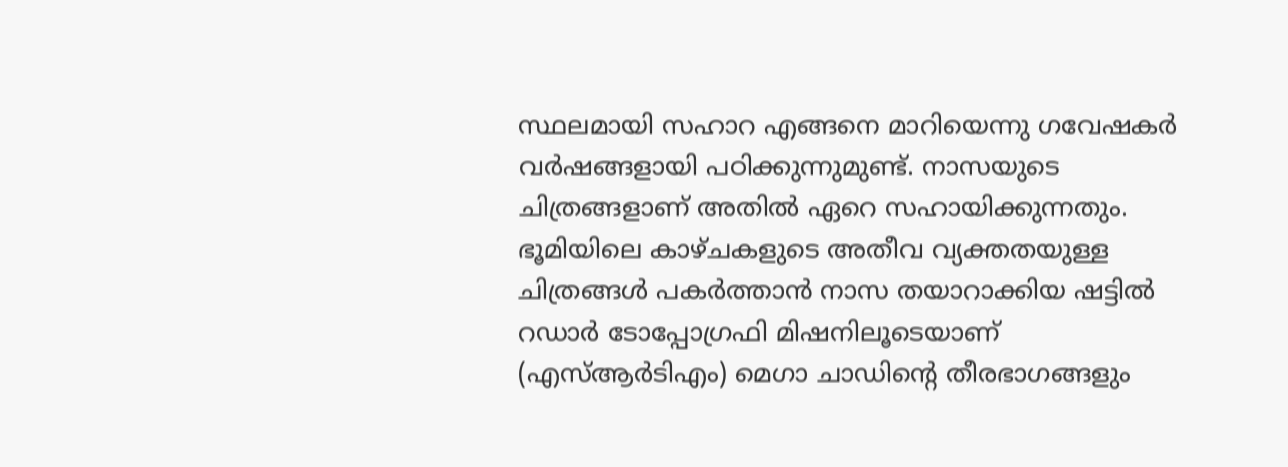സ്ഥലമായി സഹാറ എങ്ങനെ മാറിയെന്നു ഗവേഷകർ വർഷങ്ങളായി പഠിക്കുന്നുമുണ്ട്. നാസയുടെ ചിത്രങ്ങളാണ് അതില്‍ ഏറെ സഹായിക്കുന്നതും. ഭൂമിയിലെ കാഴ്ചകളുടെ അതീവ വ്യക്തതയുള്ള ചിത്രങ്ങള്‍ പകർത്താൻ നാസ തയാറാക്കിയ ഷട്ടില്‍ റഡാർ ടോപ്പോഗ്രഫി മിഷനിലൂടെയാണ് (എസ്‌ആർടിഎം) മെഗാ ചാഡിന്റെ തീരഭാഗങ്ങളും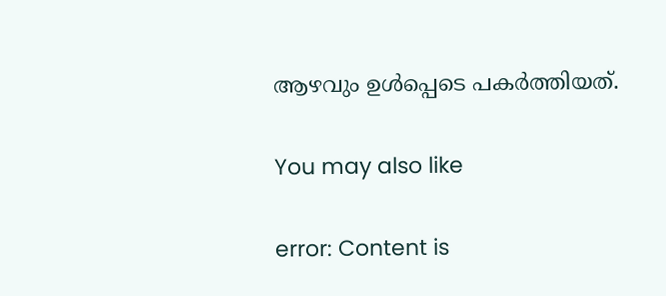ആഴവും ഉള്‍പ്പെടെ പകർത്തിയത്.

You may also like

error: Content is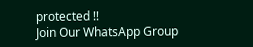protected !!
Join Our WhatsApp Group